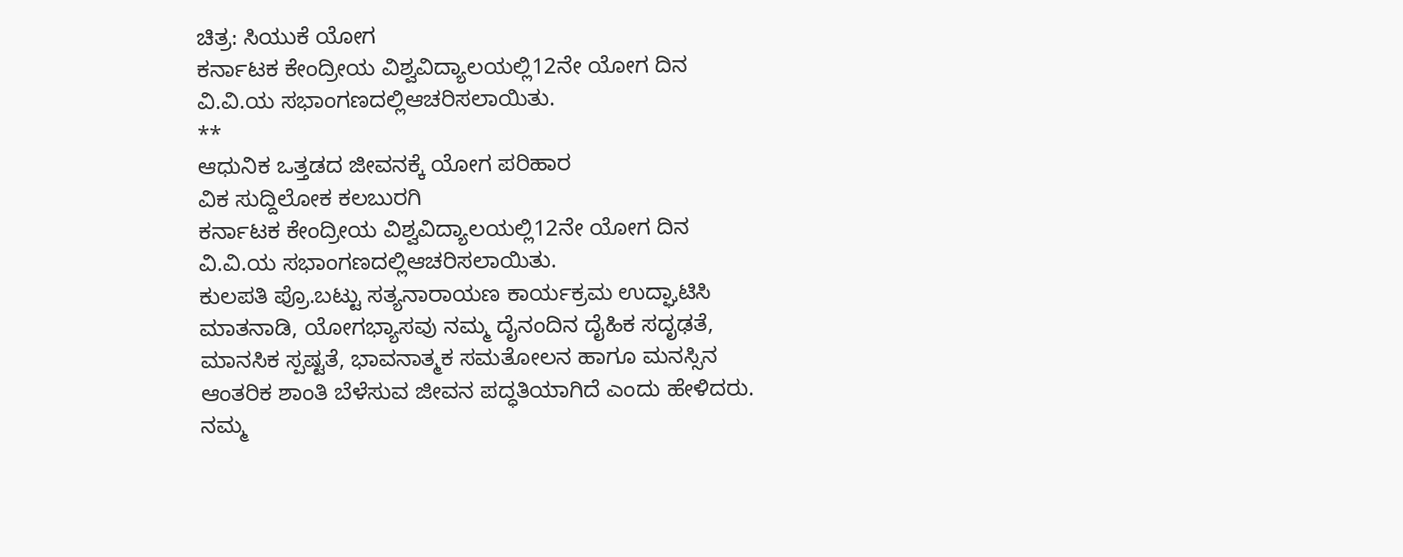ಚಿತ್ರ: ಸಿಯುಕೆ ಯೋಗ
ಕರ್ನಾಟಕ ಕೇಂದ್ರೀಯ ವಿಶ್ವವಿದ್ಯಾಲಯಲ್ಲಿ12ನೇ ಯೋಗ ದಿನ ವಿ.ವಿ.ಯ ಸಭಾಂಗಣದಲ್ಲಿಆಚರಿಸಲಾಯಿತು.
**
ಆಧುನಿಕ ಒತ್ತಡದ ಜೀವನಕ್ಕೆ ಯೋಗ ಪರಿಹಾರ
ವಿಕ ಸುದ್ದಿಲೋಕ ಕಲಬುರಗಿ
ಕರ್ನಾಟಕ ಕೇಂದ್ರೀಯ ವಿಶ್ವವಿದ್ಯಾಲಯಲ್ಲಿ12ನೇ ಯೋಗ ದಿನ ವಿ.ವಿ.ಯ ಸಭಾಂಗಣದಲ್ಲಿಆಚರಿಸಲಾಯಿತು.
ಕುಲಪತಿ ಪ್ರೊ.ಬಟ್ಟು ಸತ್ಯನಾರಾಯಣ ಕಾರ್ಯಕ್ರಮ ಉದ್ಘಾಟಿಸಿ ಮಾತನಾಡಿ, ಯೋಗಭ್ಯಾಸವು ನಮ್ಮ ದೈನಂದಿನ ದೈಹಿಕ ಸದೃಢತೆ, ಮಾನಸಿಕ ಸ್ಪಷ್ಟತೆ, ಭಾವನಾತ್ಮಕ ಸಮತೋಲನ ಹಾಗೂ ಮನಸ್ಸಿನ ಆಂತರಿಕ ಶಾಂತಿ ಬೆಳೆಸುವ ಜೀವನ ಪದ್ಧತಿಯಾಗಿದೆ ಎಂದು ಹೇಳಿದರು. ನಮ್ಮ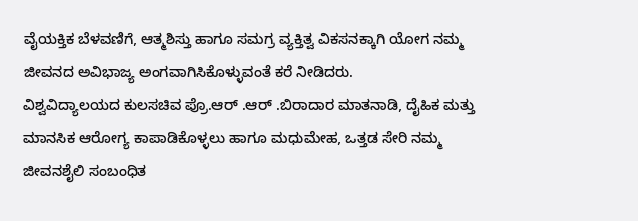ವೈಯಕ್ತಿಕ ಬೆಳವಣಿಗೆ, ಆತ್ಮಶಿಸ್ತು ಹಾಗೂ ಸಮಗ್ರ ವ್ಯಕ್ತಿತ್ವ ವಿಕಸನಕ್ಕಾಗಿ ಯೋಗ ನಮ್ಮ ಜೀವನದ ಅವಿಭಾಜ್ಯ ಅಂಗವಾಗಿಸಿಕೊಳ್ಳುವಂತೆ ಕರೆ ನೀಡಿದರು.
ವಿಶ್ವವಿದ್ಯಾಲಯದ ಕುಲಸಚಿವ ಪ್ರೊ.ಆರ್ .ಆರ್ .ಬಿರಾದಾರ ಮಾತನಾಡಿ, ದೈಹಿಕ ಮತ್ತು ಮಾನಸಿಕ ಆರೋಗ್ಯ ಕಾಪಾಡಿಕೊಳ್ಳಲು ಹಾಗೂ ಮಧುಮೇಹ, ಒತ್ತಡ ಸೇರಿ ನಮ್ಮ ಜೀವನಶೈಲಿ ಸಂಬಂಧಿತ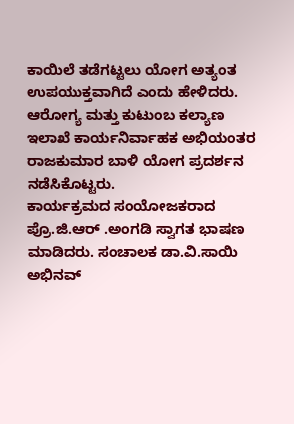ಕಾಯಿಲೆ ತಡೆಗಟ್ಟಲು ಯೋಗ ಅತ್ಯಂತ ಉಪಯುಕ್ತವಾಗಿದೆ ಎಂದು ಹೇಳಿದರು. ಆರೋಗ್ಯ ಮತ್ತು ಕುಟುಂಬ ಕಲ್ಯಾಣ ಇಲಾಖೆ ಕಾರ್ಯನಿರ್ವಾಹಕ ಅಭಿಯಂತರ ರಾಜಕುಮಾರ ಬಾಳಿ ಯೋಗ ಪ್ರದರ್ಶನ ನಡೆಸಿಕೊಟ್ಟರು.
ಕಾರ್ಯಕ್ರಮದ ಸಂಯೋಜಕರಾದ ಪ್ರೊ.ಜಿ.ಆರ್ .ಅಂಗಡಿ ಸ್ವಾಗತ ಭಾಷಣ ಮಾಡಿದರು. ಸಂಚಾಲಕ ಡಾ.ವಿ.ಸಾಯಿ ಅಭಿನವ್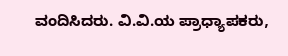ವಂದಿಸಿದರು. ವಿ.ವಿ.ಯ ಪ್ರಾಧ್ಯಾಪಕರು,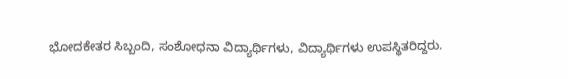ಭೋದಕೇತರ ಸಿಬ್ಬಂದಿ, ಸಂಶೋಧನಾ ವಿದ್ಯಾರ್ಥಿಗಳು, ವಿದ್ಯಾರ್ಥಿಗಳು ಉಪಸ್ಥಿತರಿದ್ದರು.